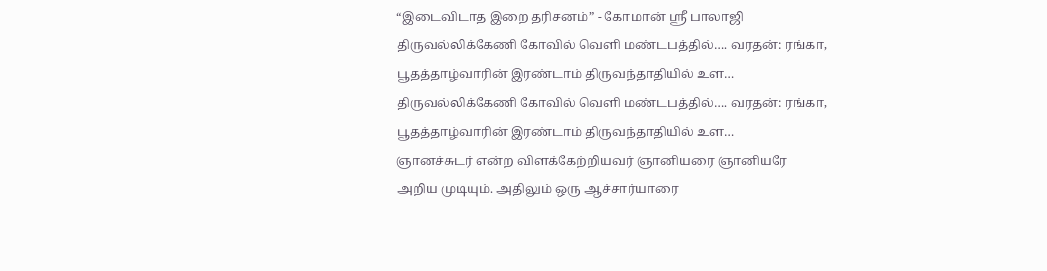“இடைவிடாத இறை தரிசனம்” - கோமான் ஶ்ரீ பாலாஜி
திருவல்லிக்கேணி கோவில் வெளி மண்டபத்தில்…. வரதன்: ரங்கா, பூதத்தாழ்வாரின் இரண்டாம் திருவந்தாதியில் உள…
திருவல்லிக்கேணி கோவில் வெளி மண்டபத்தில்…. வரதன்: ரங்கா, பூதத்தாழ்வாரின் இரண்டாம் திருவந்தாதியில் உள…
ஞானச்சுடர் என்ற விளக்கேற்றியவர் ஞானியரை ஞானியரே அறிய முடியும். அதிலும் ஒரு ஆச்சார்யாரை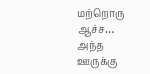மற்றொரு ஆச்ச…
அந்த ஊருக்கு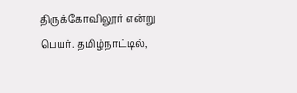திருக்கோவிலூர் என்று பெயர். தமிழ்நாட்டில்,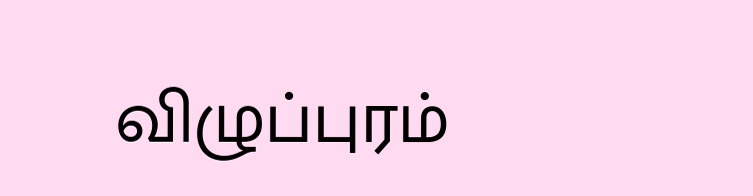விழுப்புரம்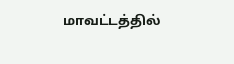மாவட்டத்தில்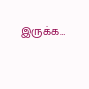இருக்க…